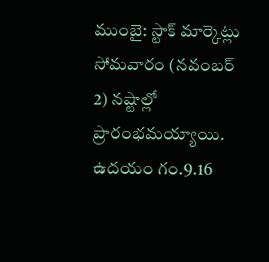ముంబై: స్టాక్ మార్కెట్లు సోమవారం (నవంబర్ 2) నష్టాల్లో ప్రారంభమయ్యాయి. ఉదయం గం.9.16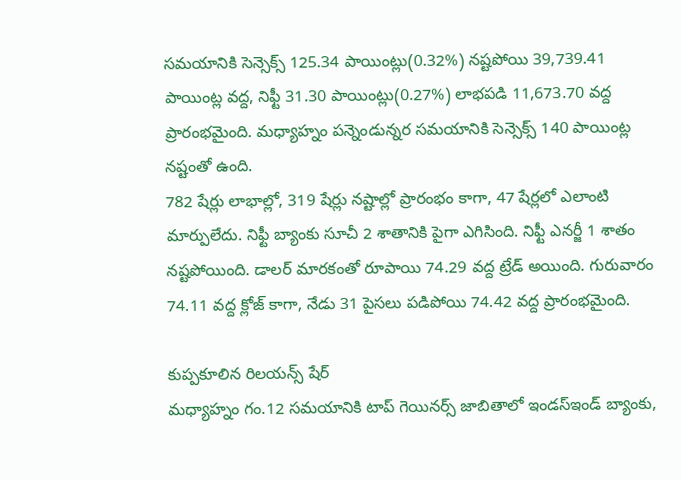సమయానికి సెన్సెక్స్ 125.34 పాయింట్లు(0.32%) నష్టపోయి 39,739.41 పాయింట్ల వద్ద, నిఫ్టీ 31.30 పాయింట్లు(0.27%) లాభపడి 11,673.70 వద్ద ప్రారంభమైంది. మధ్యాహ్నం పన్నెండున్నర సమయానికి సెన్సెక్స్ 140 పాయింట్ల నష్టంతో ఉంది.
782 షేర్లు లాభాల్లో, 319 షేర్లు నష్టాల్లో ప్రారంభం కాగా, 47 షేర్లలో ఎలాంటి మార్పులేదు. నిఫ్టీ బ్యాంకు సూచీ 2 శాతానికి పైగా ఎగిసింది. నిఫ్టీ ఎనర్జీ 1 శాతం నష్టపోయింది. డాలర్ మారకంతో రూపాయి 74.29 వద్ద ట్రేడ్ అయింది. గురువారం 74.11 వద్ద క్లోజ్ కాగా, నేడు 31 పైసలు పడిపోయి 74.42 వద్ద ప్రారంభమైంది.

కుప్పకూలిన రిలయన్స్ షేర్
మధ్యాహ్నం గం.12 సమయానికి టాప్ గెయినర్స్ జాబితాలో ఇండస్ఇండ్ బ్యాంకు,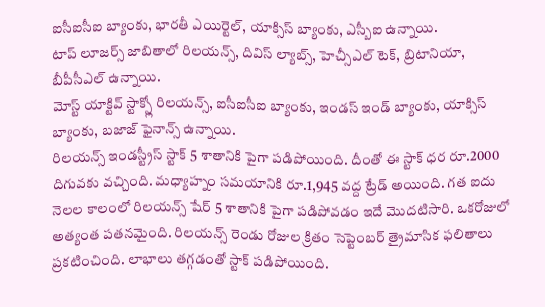ఐసీఐసీఐ బ్యాంకు, భారతీ ఎయిర్టెల్, యాక్సిస్ బ్యాంకు, ఎస్బీఐ ఉన్నాయి.
టాప్ లూజర్స్ జాబితాలో రిలయన్స్, దివిస్ ల్యాబ్స్, హెచ్సీఎల్ టెక్, బ్రిటానియా, బీపీసీఎల్ ఉన్నాయి.
మోస్ట్ యాక్టివ్ స్టాక్స్లో రిలయన్స్, ఐసీఐసీఐ బ్యాంకు, ఇండస్ ఇండ్ బ్యాంకు, యాక్సిస్ బ్యాంకు, బజాజ్ ఫైనాన్స్ ఉన్నాయి.
రిలయన్స్ ఇండస్ట్రీస్ స్టాక్ 5 శాతానికి పైగా పడిపోయింది. దీంతో ఈ స్టాక్ ధర రూ.2000 దిగువకు వచ్చింది. మధ్యాహ్నం సమయానికి రూ.1,945 వద్ద ట్రేడ్ అయింది. గత ఐదు నెలల కాలంలో రిలయన్స్ షేర్ 5 శాతానికి పైగా పడిపోవడం ఇదే మొదటిసారి. ఒకరోజులో అత్యంత పతనమైంది. రిలయన్స్ రెండు రోజుల క్రితం సెప్టెంబర్ త్రైమాసిక ఫలితాలు ప్రకటించింది. లాభాలు తగ్గడంతో స్టాక్ పడిపోయింది.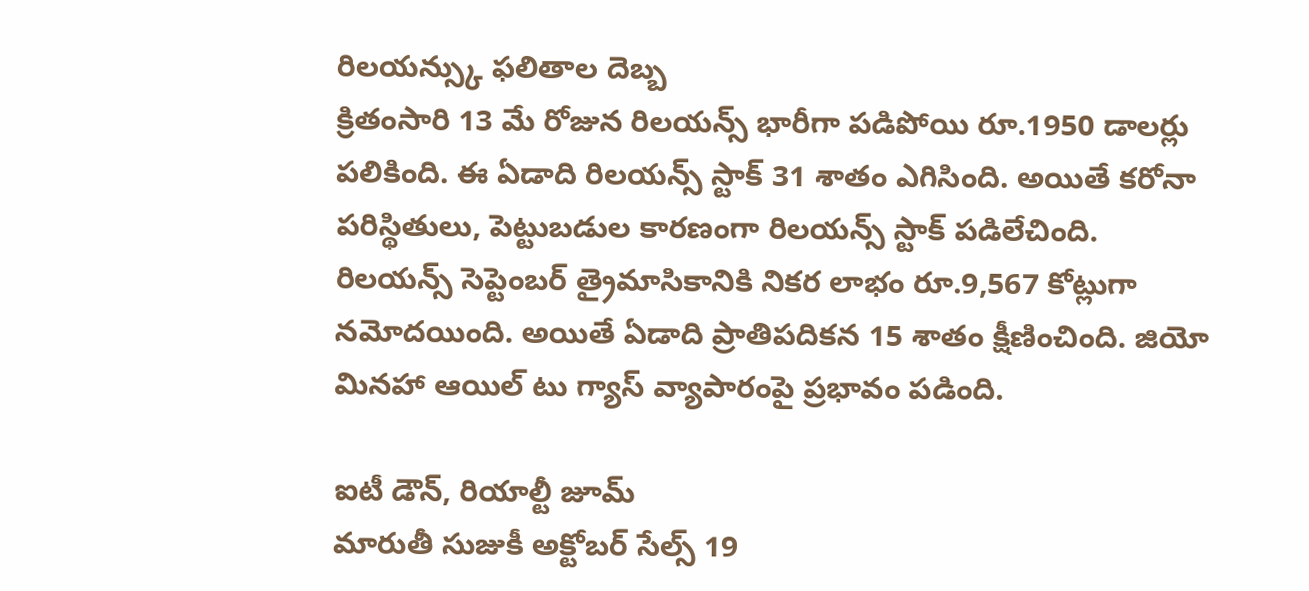రిలయన్స్కు ఫలితాల దెబ్బ
క్రితంసారి 13 మే రోజున రిలయన్స్ భారీగా పడిపోయి రూ.1950 డాలర్లు పలికింది. ఈ ఏడాది రిలయన్స్ స్టాక్ 31 శాతం ఎగిసింది. అయితే కరోనా పరిస్థితులు, పెట్టుబడుల కారణంగా రిలయన్స్ స్టాక్ పడిలేచింది. రిలయన్స్ సెప్టెంబర్ త్రైమాసికానికి నికర లాభం రూ.9,567 కోట్లుగా నమోదయింది. అయితే ఏడాది ప్రాతిపదికన 15 శాతం క్షీణించింది. జియో మినహా ఆయిల్ టు గ్యాస్ వ్యాపారంపై ప్రభావం పడింది.

ఐటీ డౌన్, రియాల్టీ జూమ్
మారుతీ సుజుకీ అక్టోబర్ సేల్స్ 19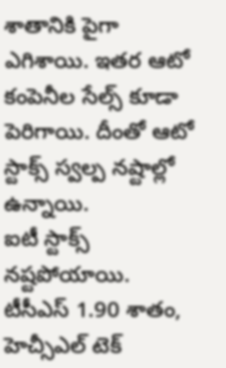శాతానికి పైగా ఎగిశాయి. ఇతర ఆటో కంపెనీల సేల్స్ కూడా పెరిగాయి. దీంతో ఆటో స్టాక్స్ స్వల్ప నష్టాల్లో ఉన్నాయి.
ఐటీ స్టాక్స్ నష్టపోయాయి. టీసీఎస్ 1.90 శాతం, హెచ్సీఎల్ టెక్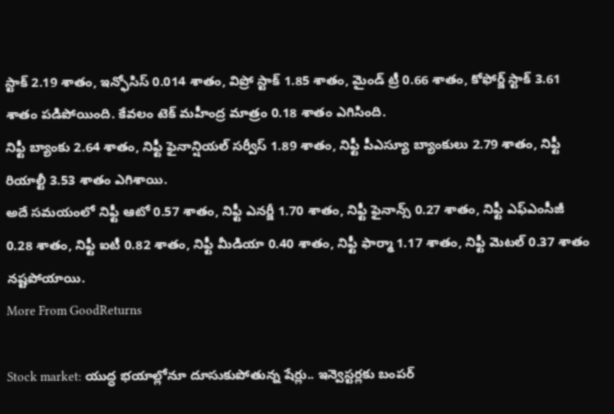స్టాక్ 2.19 శాతం, ఇన్ఫోసిస్ 0.014 శాతం, విప్రో స్టాక్ 1.85 శాతం, మైండ్ ట్రీ 0.66 శాతం, కోఫోర్జ్ స్టాక్ 3.61 శాతం పడిపోయింది. కేవలం టెక్ మహీంద్ర మాత్రం 0.18 శాతం ఎగిసింది.
నిఫ్టీ బ్యాంకు 2.64 శాతం, నిఫ్టీ ఫైనాన్షియల్ సర్వీస్ 1.89 శాతం, నిఫ్టీ పీఎస్యూ బ్యాంకులు 2.79 శాతం, నిఫ్టీ రియాల్టీ 3.53 శాతం ఎగిశాయి.
అదే సమయంలో నిఫ్టీ ఆటో 0.57 శాతం, నిఫ్టీ ఎనర్జీ 1.70 శాతం, నిఫ్టీ ఫైనాన్స్ 0.27 శాతం, నిఫ్టీ ఎఫ్ఎంసీజీ 0.28 శాతం, నిఫ్టీ ఐటీ 0.82 శాతం, నిఫ్టీ మీడియా 0.40 శాతం, నిఫ్టీ ఫార్మా 1.17 శాతం, నిఫ్టీ మెటల్ 0.37 శాతం నష్టపోయాయి.
More From GoodReturns

Stock market: యుద్ధ భయాల్లోనూ దూసుకుపోతున్న షేర్లు.. ఇన్వెస్టర్లకు బంపర్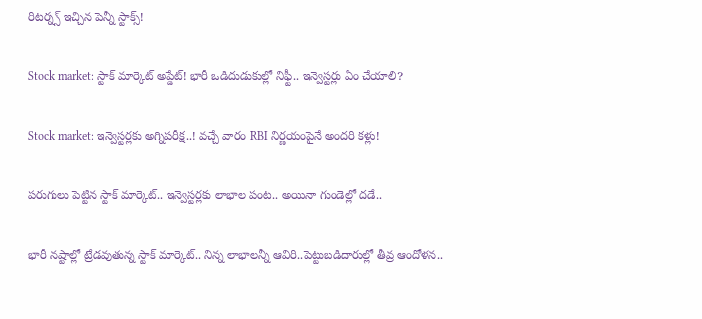రిటర్న్స్ ఇచ్చిన పెన్నీ స్టాక్స్!

Stock market: స్టాక్ మార్కెట్ అప్డేట్! భారీ ఒడిదుడుకుల్లో నిఫ్టీ.. ఇన్వెస్టర్లు ఏం చేయాలి?

Stock market: ఇన్వెస్టర్లకు అగ్నిపరీక్ష..! వచ్చే వారం RBI నిర్ణయంపైనే అందరి కళ్లు!

పరుగులు పెట్టిన స్టాక్ మార్కెట్.. ఇన్వెస్టర్లకు లాభాల పంట.. అయినా గుండెల్లో దడే..

భారీ నష్టాల్లో ట్రేడవుతున్న స్టాక్ మార్కెట్.. నిన్న లాభాలన్నీ ఆవిరి..పెట్టుబడిదారుల్లో తీవ్ర ఆందోళన..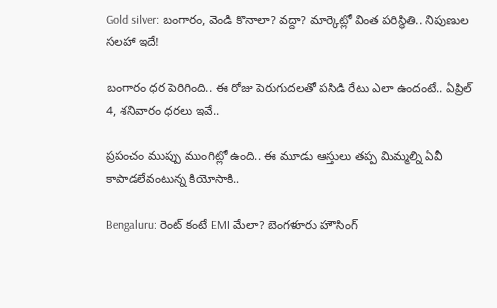Gold silver: బంగారం, వెండి కొనాలా? వద్దా? మార్కెట్లో వింత పరిస్థితి.. నిపుణుల సలహా ఇదే!

బంగారం ధర పెరిగింది.. ఈ రోజు పెరుగుదలతో పసిడి రేటు ఎలా ఉందంటే.. ఏప్రిల్ 4, శనివారం ధరలు ఇవే..

ప్రపంచం ముప్పు ముంగిట్లో ఉంది.. ఈ మూడు ఆస్తులు తప్ప మిమ్మల్ని ఏవీ కాపాడలేవంటున్న కియోసాకి..

Bengaluru: రెంట్ కంటే EMI మేలా? బెంగళూరు హౌసింగ్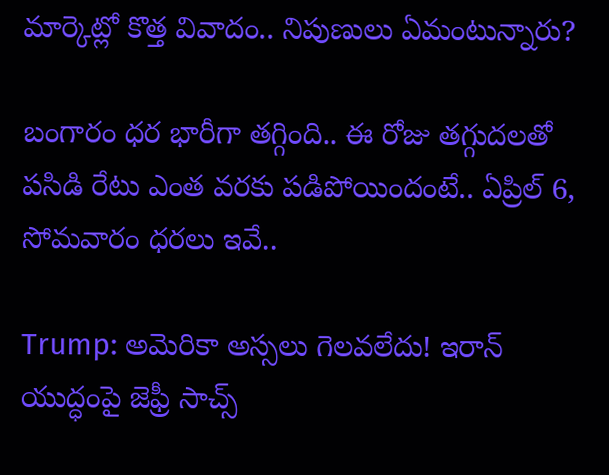మార్కెట్లో కొత్త వివాదం.. నిపుణులు ఏమంటున్నారు?

బంగారం ధర భారీగా తగ్గింది.. ఈ రోజు తగ్గుదలతో పసిడి రేటు ఎంత వరకు పడిపోయిందంటే.. ఏప్రిల్ 6, సోమవారం ధరలు ఇవే..

Trump: అమెరికా అస్సలు గెలవలేదు! ఇరాన్ యుద్ధంపై జెఫ్రీ సాచ్స్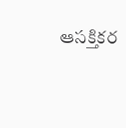ఆసక్తికర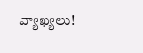వ్యాఖ్యలు!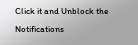Click it and Unblock the Notifications